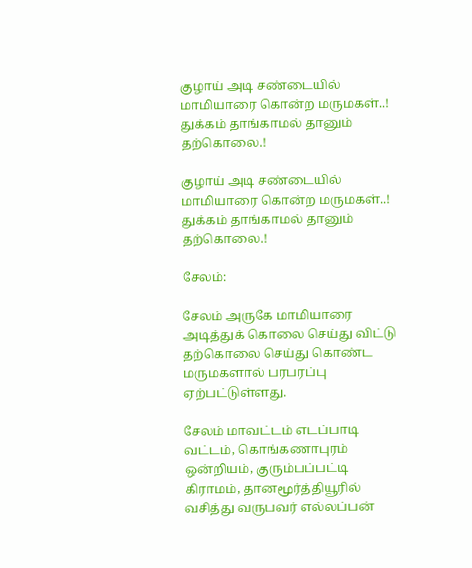குழாய் அடி சண்டையில் மாமியாரை கொன்ற மருமகள்..! துக்கம் தாங்காமல் தானும் தற்கொலை.!

குழாய் அடி சண்டையில் மாமியாரை கொன்ற மருமகள்..! துக்கம் தாங்காமல் தானும் தற்கொலை.!

சேலம்:

சேலம் அருகே மாமியாரை அடித்துக் கொலை செய்து விட்டு தற்கொலை செய்து கொண்ட மருமகளால் பரபரப்பு ஏற்பட்டுள்ளது.

சேலம் மாவட்டம் எடப்பாடி வட்டம், கொங்கணாபுரம் ஒன்றியம், குரும்பப்பட்டி கிராமம், தானமூர்த்தியூரில் வசித்து வருபவர் எல்லப்பன்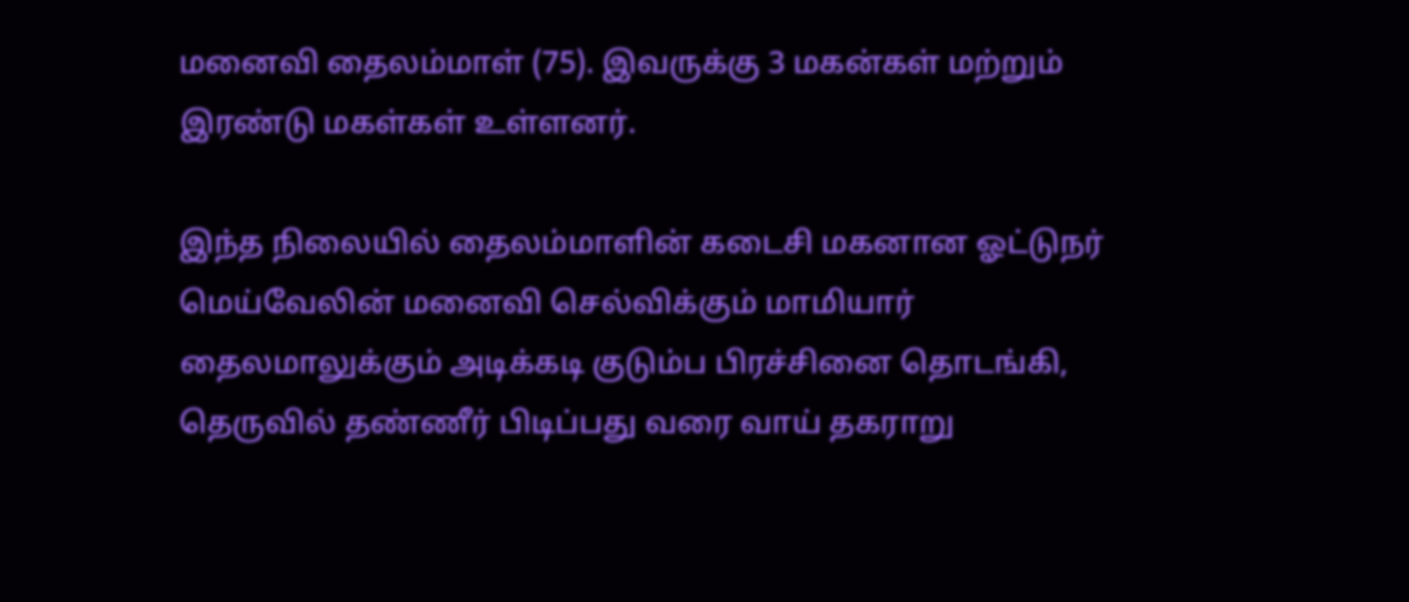மனைவி தைலம்மாள் (75). இவருக்கு 3 மகன்கள் மற்றும் இரண்டு மகள்கள் உள்ளனர்.

இந்த நிலையில் தைலம்மாளின் கடைசி மகனான ஓட்டுநர் மெய்வேலின் மனைவி செல்விக்கும் மாமியார் தைலமாலுக்கும் அடிக்கடி குடும்ப பிரச்சினை தொடங்கி, தெருவில் தண்ணீர் பிடிப்பது வரை வாய் தகராறு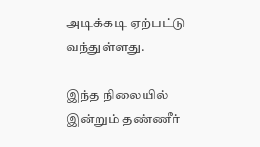அடிக்கடி ஏற்பட்டு வந்துள்ளது.

இந்த நிலையில் இன்றும் தண்ணீர்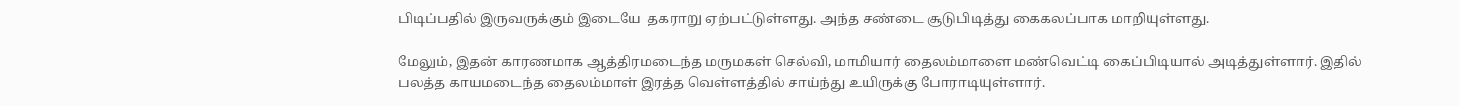பிடிப்பதில் இருவருக்கும் இடையே  தகராறு ஏற்பட்டுள்ளது. அந்த சண்டை சூடுபிடித்து கைகலப்பாக மாறியுள்ளது.

மேலும், இதன் காரணமாக ஆத்திரமடைந்த மருமகள் செல்வி, மாமியார் தைலம்மாளை மண்வெட்டி கைப்பிடியால் அடித்துள்ளார். இதில் பலத்த காயமடைந்த தைலம்மாள் இரத்த வெள்ளத்தில் சாய்ந்து உயிருக்கு போராடியுள்ளார்.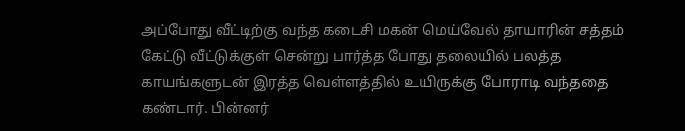அப்போது வீட்டிற்கு வந்த கடைசி மகன் மெய்வேல் தாயாரின் சத்தம் கேட்டு வீட்டுக்குள் சென்று பார்த்த போது தலையில் பலத்த காயங்களுடன் இரத்த வெள்ளத்தில் உயிருக்கு போராடி வந்ததை கண்டார். பின்னர்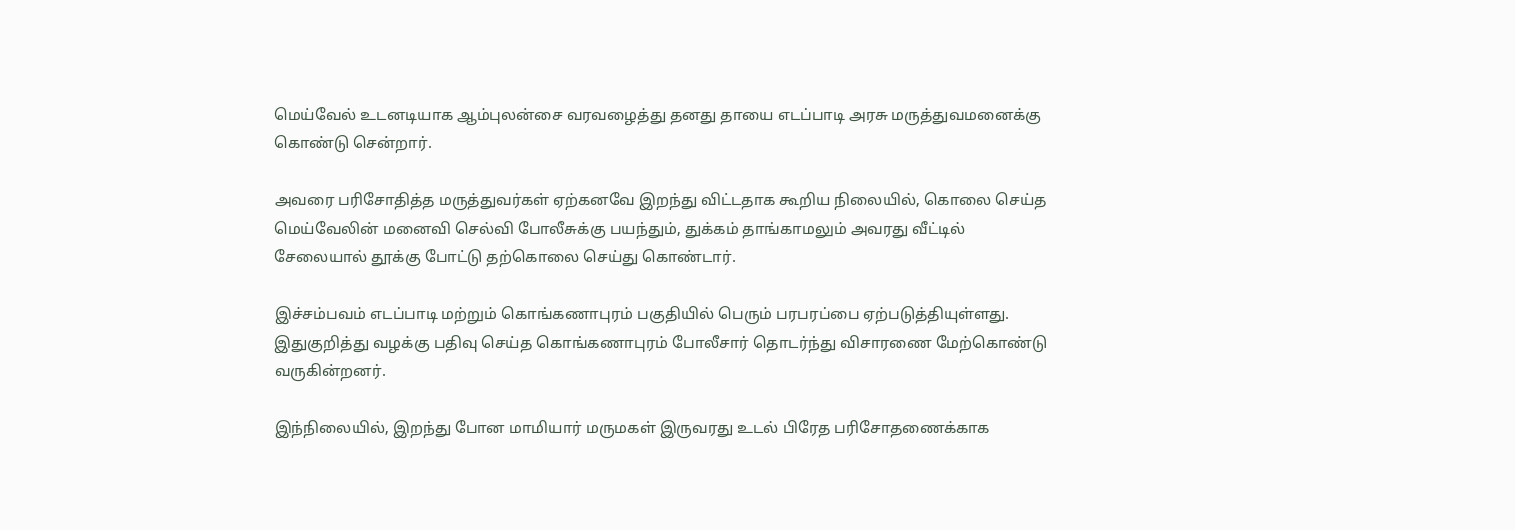மெய்வேல் உடனடியாக ஆம்புலன்சை வரவழைத்து தனது தாயை எடப்பாடி அரசு மருத்துவமனைக்கு கொண்டு சென்றார்.

அவரை பரிசோதித்த மருத்துவர்கள் ஏற்கனவே இறந்து விட்டதாக கூறிய நிலையில், கொலை செய்த  மெய்வேலின் மனைவி செல்வி போலீசுக்கு பயந்தும், துக்கம் தாங்காமலும் அவரது வீட்டில் சேலையால் தூக்கு போட்டு தற்கொலை செய்து கொண்டார்.

இச்சம்பவம் எடப்பாடி மற்றும் கொங்கணாபுரம் பகுதியில் பெரும் பரபரப்பை ஏற்படுத்தியுள்ளது. இதுகுறித்து வழக்கு பதிவு செய்த கொங்கணாபுரம் போலீசார் தொடர்ந்து விசாரணை மேற்கொண்டு வருகின்றனர்.

இந்நிலையில், இறந்து போன மாமியார் மருமகள் இருவரது உடல் பிரேத பரிசோதணைக்காக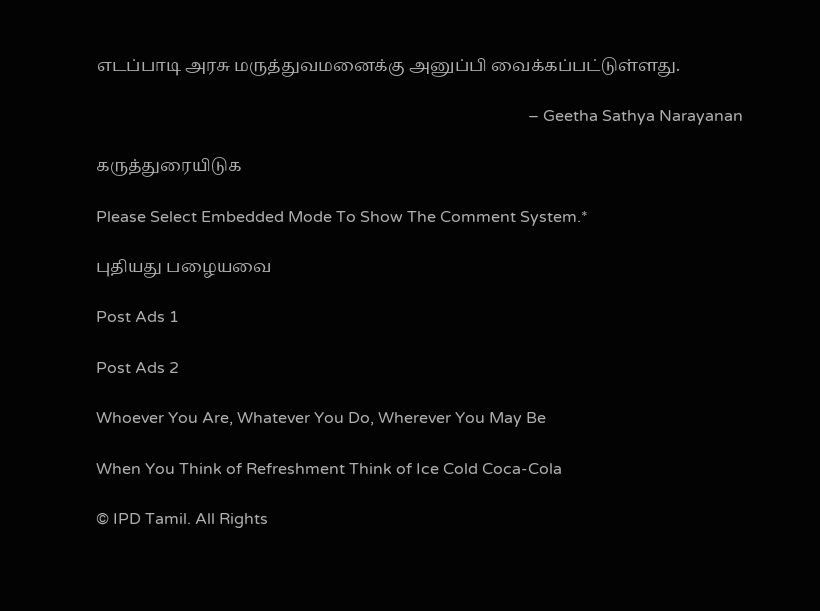எடப்பாடி அரசு மருத்துவமனைக்கு அனுப்பி வைக்கப்பட்டுள்ளது.

                                                                                                            – Geetha Sathya Narayanan

கருத்துரையிடுக

Please Select Embedded Mode To Show The Comment System.*

புதியது பழையவை

Post Ads 1

Post Ads 2

Whoever You Are, Whatever You Do, Wherever You May Be

When You Think of Refreshment Think of Ice Cold Coca-Cola

© IPD Tamil. All Rights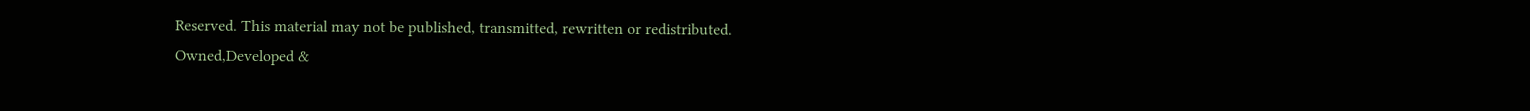Reserved. This material may not be published, transmitted, rewritten or redistributed.
Owned,Developed &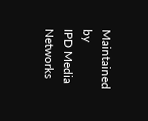Maintained by
IPD Media Networks